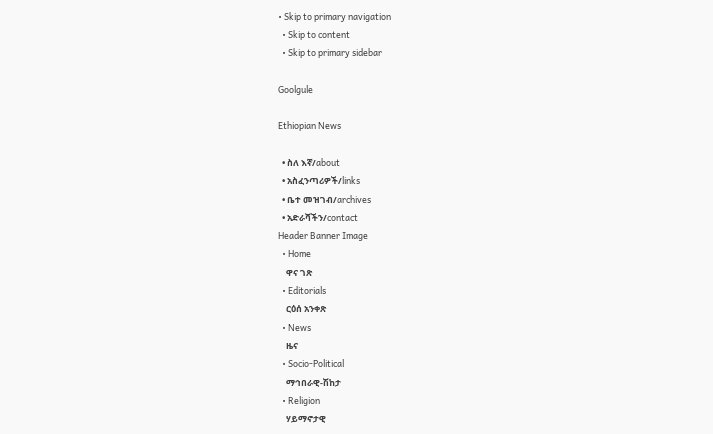• Skip to primary navigation
  • Skip to content
  • Skip to primary sidebar

Goolgule

Ethiopian News

  • ስለ እኛ/about
  • አስፈንጣሪዎች/links
  • ቤተ መዝገብ/archives
  • አድራሻችን/contact
Header Banner Image
  • Home
    ዋና ገጽ
  • Editorials
    ርዕሰ አንቀጽ
  • News
    ዜና
  • Socio-Political
    ማኅበራዊ-ሽከታ
  • Religion
    ሃይማኖታዊ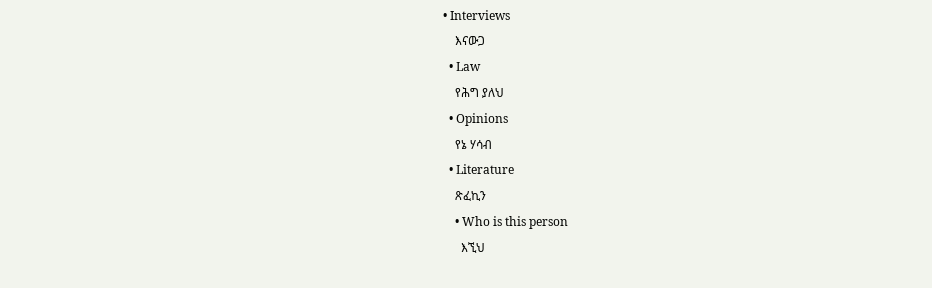• Interviews
    እናውጋ
  • Law
    የሕግ ያለህ
  • Opinions
    የኔ ሃሳብ
  • Literature
    ጽፈኪን
    • Who is this person
      እኚህ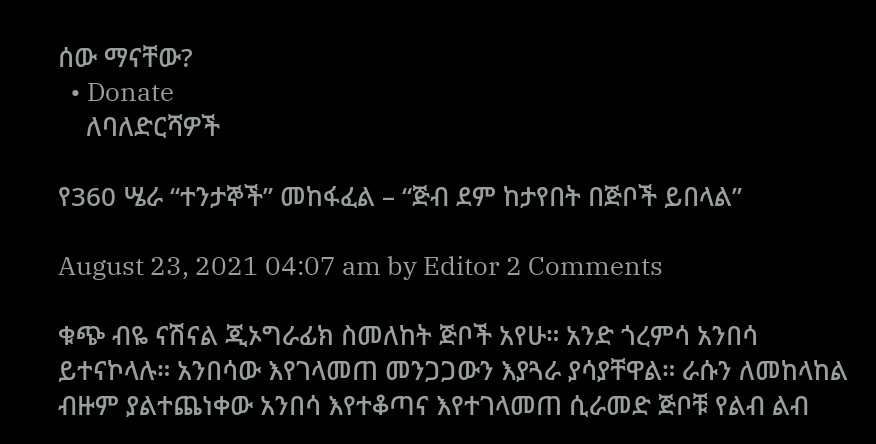ሰው ማናቸው?
  • Donate
    ለባለድርሻዎች

የ360 ሤራ “ተንታኞች” መከፋፈል – “ጅብ ደም ከታየበት በጅቦች ይበላል”

August 23, 2021 04:07 am by Editor 2 Comments

ቁጭ ብዬ ናሽናል ጂኦግራፊክ ስመለከት ጅቦች አየሁ። አንድ ጎረምሳ አንበሳ ይተናኮላሉ። አንበሳው እየገላመጠ መንጋጋውን እያጓራ ያሳያቸዋል። ራሱን ለመከላከል ብዙም ያልተጨነቀው አንበሳ እየተቆጣና እየተገላመጠ ሲራመድ ጅቦቹ የልብ ልብ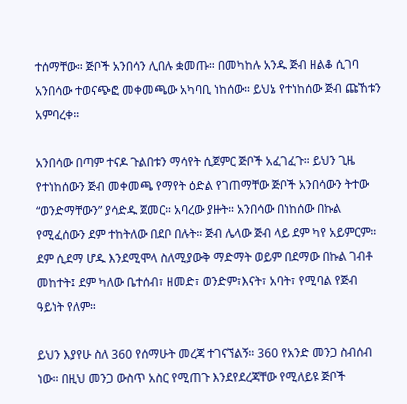ተሰማቸው። ጅቦች አንበሳን ሊበሉ ቋመጡ። በመካከሉ አንዱ ጅብ ዘልቆ ሲገባ አንበሳው ተወናጭፎ መቀመጫው አካባቢ ነከሰው። ይህኔ የተነከሰው ጅብ ጩኸቱን አምባረቀ።

አንበሳው በጣም ተናዶ ጉልበቱን ማሳየት ሲጀምር ጅቦች አፈገፈጉ። ይህን ጊዜ የተነከሰውን ጅብ መቀመጫ የማየት ዕድል የገጠማቸው ጅቦች አንበሳውን ትተው “ወንድማቸውን” ያሳድዱ ጀመር። አባረው ያዙት። አንበሳው በነከሰው በኩል የሚፈሰውን ደም ተከትለው በደቦ በሉት። ጅብ ሌላው ጅብ ላይ ደም ካየ አይምርም። ደም ሲደማ ሆዱ እንደሚሞላ ስለሚያውቅ ማድማት ወይም በደማው በኩል ገብቶ መከተት፤ ደም ካለው ቤተሰብ፣ ዘመድ፣ ወንድም፣እናት፣ አባት፣ የሚባል የጅብ ዓይነት የለም።

ይህን እያየሁ ስለ 360 የሰማሁት መረጃ ተገናኘልኝ። 360 የአንድ መንጋ ስብሰብ ነው። በዚህ መንጋ ውስጥ አስር የሚጠጉ እንደየደረጃቸው የሚለይዩ ጅቦች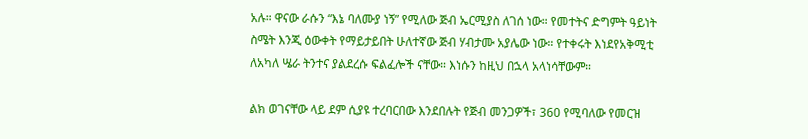አሉ። ዋናው ራሱን “እኔ ባለሙያ ነኝ” የሚለው ጅብ ኤርሚያስ ለገሰ ነው። የመተትና ድግምት ዓይነት ስሜት እንጂ ዕውቀት የማይታይበት ሁለተኛው ጅብ ሃብታሙ አያሌው ነው። የተቀሩት እነደየአቅሚቲ ለአካለ ሤራ ትንተና ያልደረሱ ፍልፈሎች ናቸው። እነሱን ከዚህ በኋላ አላነሳቸውም።

ልክ ወገናቸው ላይ ደም ሲያዩ ተረባርበው እንደበሉት የጅብ መንጋዎች፣ 360 የሚባለው የመርዝ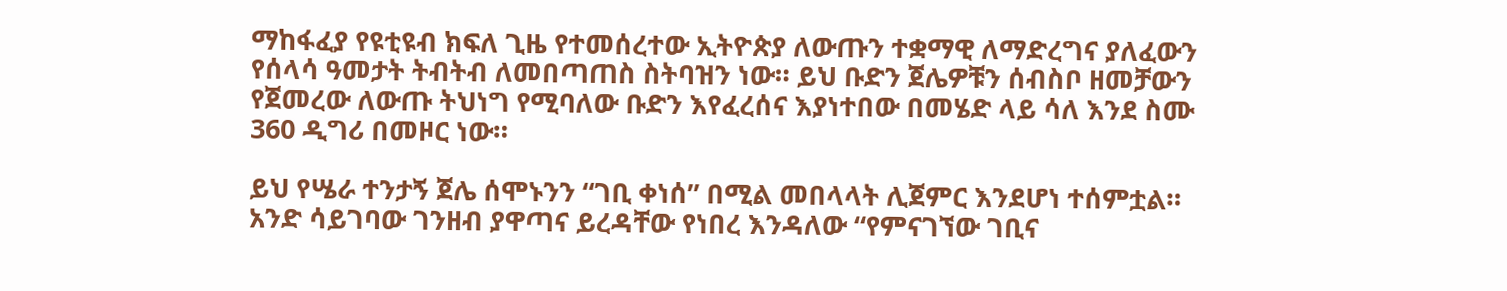ማከፋፈያ የዩቲዩብ ክፍለ ጊዜ የተመሰረተው ኢትዮጵያ ለውጡን ተቋማዊ ለማድረግና ያለፈውን የሰላሳ ዓመታት ትብትብ ለመበጣጠስ ስትባዝን ነው። ይህ ቡድን ጀሌዎቹን ሰብስቦ ዘመቻውን የጀመረው ለውጡ ትህነግ የሚባለው ቡድን እየፈረሰና እያነተበው በመሄድ ላይ ሳለ እንደ ስሙ 360 ዲግሪ በመዞር ነው።

ይህ የሤራ ተንታኝ ጀሌ ሰሞኑንን “ገቢ ቀነሰ” በሚል መበላላት ሊጀምር እንደሆነ ተሰምቷል። አንድ ሳይገባው ገንዘብ ያዋጣና ይረዳቸው የነበረ እንዳለው “የምናገኘው ገቢና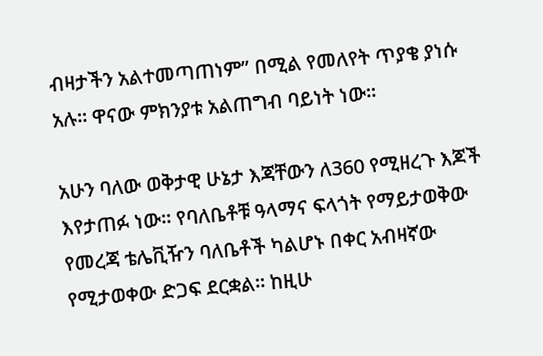ብዛታችን አልተመጣጠነም” በሚል የመለየት ጥያቄ ያነሱ አሉ። ዋናው ምክንያቱ አልጠግብ ባይነት ነው።

አሁን ባለው ወቅታዊ ሁኔታ እጃቸውን ለ360 የሚዘረጉ እጆች እየታጠፉ ነው። የባለቤቶቹ ዓላማና ፍላጎት የማይታወቅው የመረጃ ቴሌቪዥን ባለቤቶች ካልሆኑ በቀር አብዛኛው የሚታወቀው ድጋፍ ደርቋል። ከዚሁ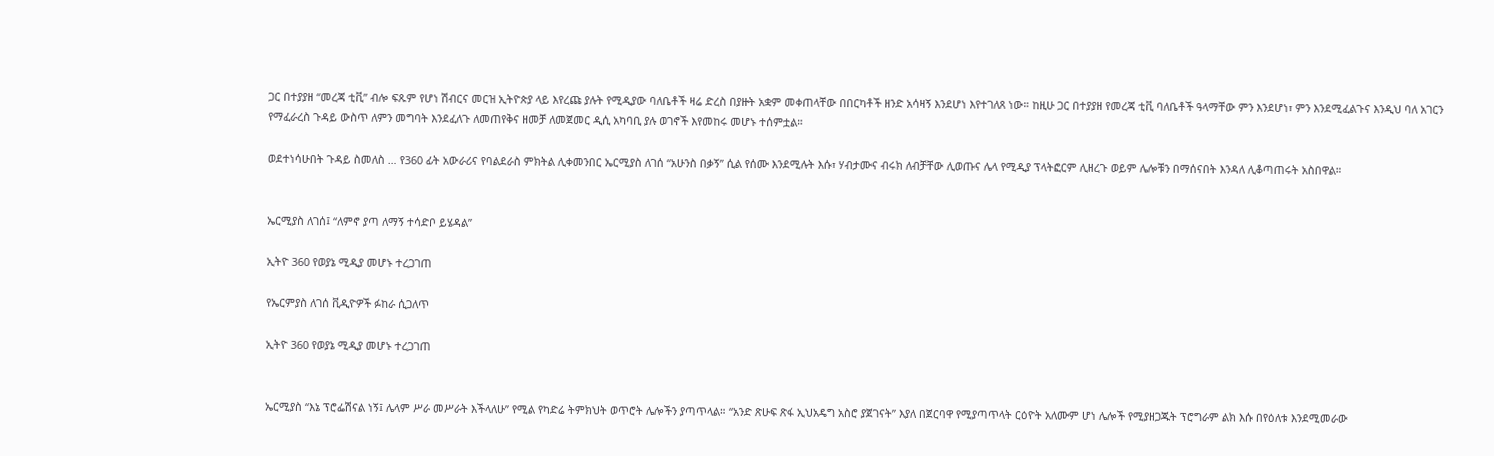ጋር በተያያዘ “መረጃ ቲቪ” ብሎ ፍጹም የሆነ ሽብርና መርዝ ኢትዮጵያ ላይ እየረጩ ያሉት የሚዲያው ባለቤቶች ዛሬ ድረስ በያዙት አቋም መቀጠላቸው በበርካቶች ዘንድ አሳዛኝ እንደሆነ እየተገለጸ ነው። ከዚሁ ጋር በተያያዘ የመረጃ ቲቪ ባለቤቶች ዓላማቸው ምን እንደሆነ፣ ምን እንደሚፈልጉና እንዲህ ባለ አገርን የማፈራረስ ጉዳይ ውስጥ ለምን መግባት እንደፈለጉ ለመጠየቅና ዘመቻ ለመጀመር ዲሲ አካባቢ ያሉ ወገኖች እየመከሩ መሆኑ ተሰምቷል።

ወደተነሳሁበት ጉዳይ ስመለስ … የ360 ፊት አውራሪና የባልደራስ ምክትል ሊቀመንበር ኤርሚያስ ለገሰ “አሁንስ በቃኝ” ሲል የሰሙ እንደሚሉት እሱ፣ ሃብታሙና ብሩክ ለብቻቸው ሊወጡና ሌላ የሚዲያ ፕላትፎርም ሊዘረጉ ወይም ሌሎቹን በማሰናበት እንዳለ ሊቆጣጠሩት አስበዋል።


ኤርሚያስ ለገሰ፤ “ለምኖ ያጣ ለማኝ ተሳድቦ ይሄዳል”

ኢትዮ 360 የወያኔ ሚዲያ መሆኑ ተረጋገጠ

የኤርምያስ ለገሰ ቪዲዮዎች ፉከራ ሲጋለጥ

ኢትዮ 360 የወያኔ ሚዲያ መሆኑ ተረጋገጠ


ኤርሚያስ “እኔ ፕሮፌሽናል ነኝ፤ ሌላም ሥራ መሥራት እችላለሁ” የሚል የካድሬ ትምክህት ወጥሮት ሌሎችን ያጣጥላል። “አንድ ጽሁፍ ጽፋ ኢህአዴግ አስሮ ያጀገናት” እያለ በጀርባዋ የሚያጣጥላት ርዕዮት አለሙም ሆነ ሌሎች የሚያዘጋጁት ፕሮግራም ልክ እሱ በየዕለቱ እንደሚመራው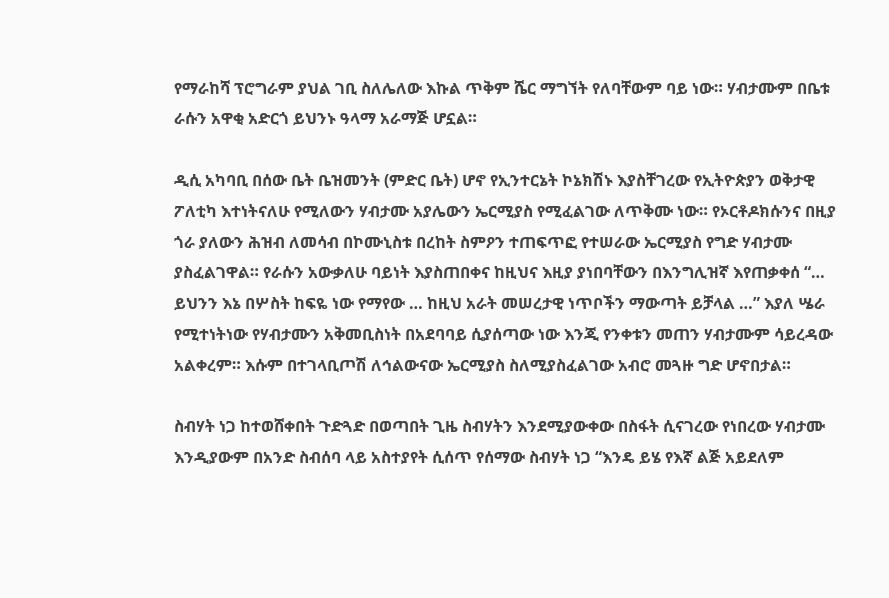የማራከሻ ፕሮግራም ያህል ገቢ ስለሌለው እኩል ጥቅም ሼር ማግኘት የለባቸውም ባይ ነው። ሃብታሙም በቤቱ ራሱን አዋቂ አድርጎ ይህንኑ ዓላማ አራማጅ ሆኗል።

ዲሲ አካባቢ በሰው ቤት ቤዝመንት (ምድር ቤት) ሆኖ የኢንተርኔት ኮኔክሽኑ እያስቸገረው የኢትዮጵያን ወቅታዊ ፖለቲካ እተነትናለሁ የሚለውን ሃብታሙ አያሌውን ኤርሚያስ የሚፈልገው ለጥቅሙ ነው። የኦርቶዶክሱንና በዚያ ጎራ ያለውን ሕዝብ ለመሳብ በኮሙኒስቱ በረከት ስምዖን ተጠፍጥፎ የተሠራው ኤርሚያስ የግድ ሃብታሙ ያስፈልገዋል። የራሱን አውቃለሁ ባይነት እያስጠበቀና ከዚህና እዚያ ያነበባቸውን በእንግሊዝኛ እየጠቃቀሰ “… ይህንን እኔ በሦስት ከፍዬ ነው የማየው … ከዚህ አራት መሠረታዊ ነጥቦችን ማውጣት ይቻላል …” እያለ ሤራ የሚተነትነው የሃብታሙን አቅመቢስነት በአደባባይ ሲያሰጣው ነው እንጂ የንቀቱን መጠን ሃብታሙም ሳይረዳው አልቀረም። እሱም በተገላቢጦሽ ለኅልውናው ኤርሚያስ ስለሚያስፈልገው አብሮ መጓዙ ግድ ሆኖበታል።

ስብሃት ነጋ ከተወሸቀበት ጉድጓድ በወጣበት ጊዜ ስብሃትን እንደሚያውቀው በስፋት ሲናገረው የነበረው ሃብታሙ እንዲያውም በአንድ ስብሰባ ላይ አስተያየት ሲሰጥ የሰማው ስብሃት ነጋ “እንዴ ይሄ የእኛ ልጅ አይደለም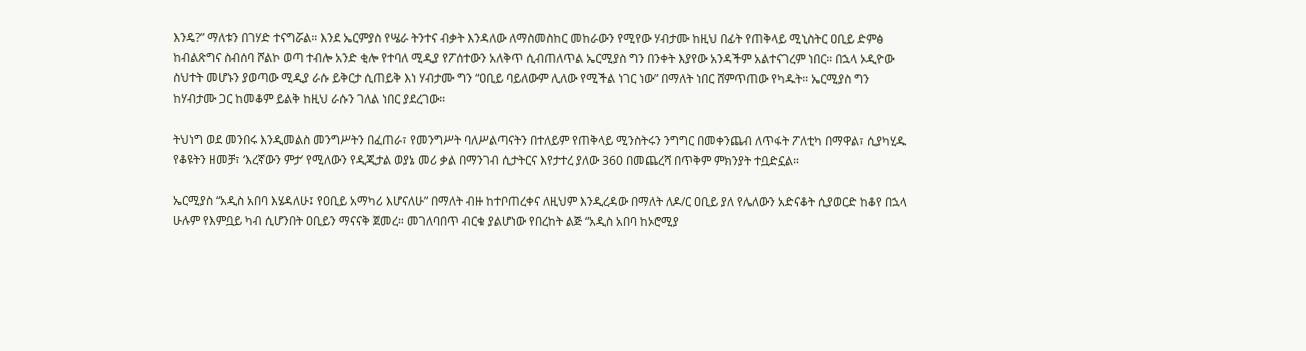እንዴ?” ማለቱን በገሃድ ተናግሯል። እንደ ኤርምያስ የሤራ ትንተና ብቃት እንዳለው ለማስመስከር መከራውን የሚየው ሃብታሙ ከዚህ በፊት የጠቅላይ ሚኒስትር ዐቢይ ድምፅ ከብልጽግና ስብሰባ ሾልኮ ወጣ ተብሎ አንድ ቂሎ የተባለ ሚዲያ የፖሰተውን አለቅጥ ሲብጠለጥል ኤርሚያስ ግን በንቀት እያየው አንዳችም አልተናገረም ነበር። በኋላ ኦዲዮው ስህተት መሆኑን ያወጣው ሚዲያ ራሱ ይቅርታ ሲጠይቅ እነ ሃብታሙ ግን “ዐቢይ ባይለውም ሊለው የሚችል ነገር ነው” በማለት ነበር ሸምጥጠው የካዱት። ኤርሚያስ ግን ከሃብታሙ ጋር ከመቆም ይልቅ ከዚህ ራሱን ገለል ነበር ያደረገው።

ትህነግ ወደ መንበሩ እንዲመልስ መንግሥትን በፈጠራ፣ የመንግሥት ባለሥልጣናትን በተለይም የጠቅላይ ሚንስትሩን ንግግር በመቀንጨብ ለጥፋት ፖለቲካ በማዋል፣ ሲያካሂዱ የቆዩትን ዘመቻ፣ ‘እረኛውን ምታ’ የሚለውን የዲጂታል ወያኔ መሪ ቃል በማንገብ ሲታትርና እየታተረ ያለው 360 በመጨረሻ በጥቅም ምክንያት ተቧድኗል።

ኤርሚያስ “አዲስ አበባ እሄዳለሁ፤ የዐቢይ አማካሪ እሆናለሁ” በማለት ብዙ ከተቦጠረቀና ለዚህም እንዲረዳው በማለት ለዶ/ር ዐቢይ ያለ የሌለውን አድናቆት ሲያወርድ ከቆየ በኋላ ሁሉም የእምቧይ ካብ ሲሆንበት ዐቢይን ማናናቅ ጀመረ። መገለባበጥ ብርቁ ያልሆነው የበረከት ልጅ “አዲስ አበባ ከኦሮሚያ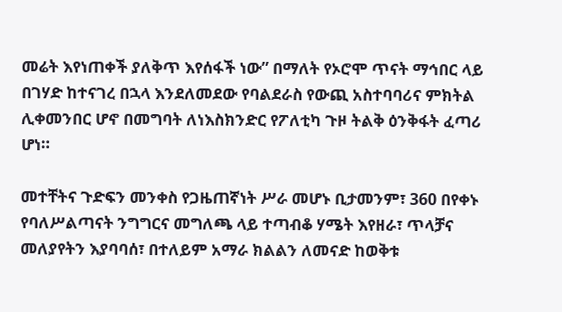መሬት እየነጠቀች ያለቅጥ እየሰፋች ነው” በማለት የኦሮሞ ጥናት ማኅበር ላይ በገሃድ ከተናገረ በኋላ እንደለመደው የባልደራስ የውጪ አስተባባሪና ምክትል ሊቀመንበር ሆኖ በመግባት ለነእስክንድር የፖለቲካ ጉዞ ትልቅ ዕንቅፋት ፈጣሪ ሆነ።

መተቸትና ጉድፍን መንቀስ የጋዜጠኛነት ሥራ መሆኑ ቢታመንም፣ 360 በየቀኑ የባለሥልጣናት ንግግርና መግለጫ ላይ ተጣብቆ ሃሜት እየዘራ፣ ጥላቻና መለያየትን እያባባሰ፣ በተለይም አማራ ክልልን ለመናድ ከወቅቱ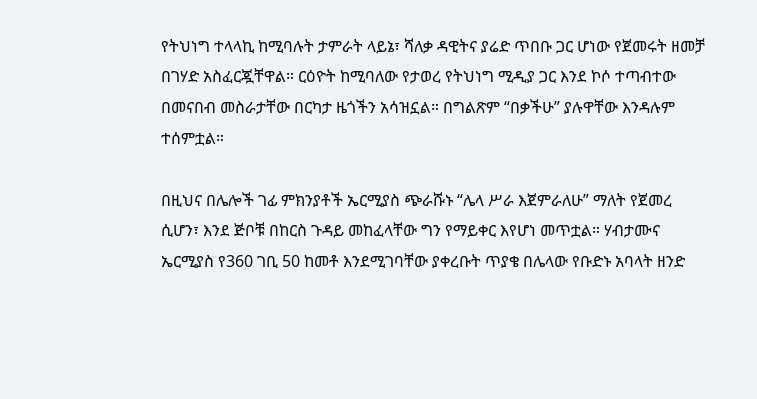የትህነግ ተላላኪ ከሚባሉት ታምራት ላይኔ፣ ሻለቃ ዳዊትና ያሬድ ጥበቡ ጋር ሆነው የጀመሩት ዘመቻ በገሃድ አስፈርጇቸዋል። ርዕዮት ከሚባለው የታወረ የትህነግ ሚዲያ ጋር እንደ ኮሶ ተጣብተው በመናበብ መስራታቸው በርካታ ዜጎችን አሳዝኗል። በግልጽም “በቃችሁ” ያሉዋቸው እንዳሉም ተሰምቷል።

በዚህና በሌሎች ገፊ ምክንያቶች ኤርሚያስ ጭራሹኑ “ሌላ ሥራ እጀምራለሁ” ማለት የጀመረ ሲሆን፣ እንደ ጅቦቹ በከርስ ጉዳይ መከፈላቸው ግን የማይቀር እየሆነ መጥቷል። ሃብታሙና ኤርሚያስ የ360 ገቢ 50 ከመቶ እንደሚገባቸው ያቀረቡት ጥያቄ በሌላው የቡድኑ አባላት ዘንድ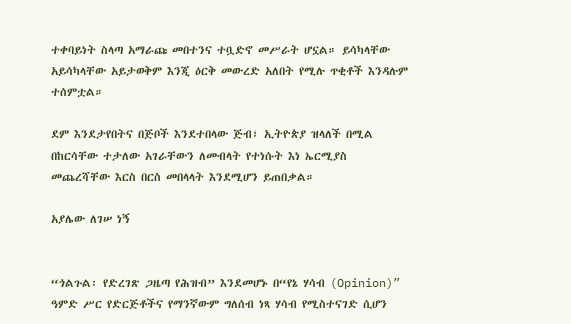ተቀባይነት ስላጣ አማራጩ መበተንና ተቧድኖ መሥራት ሆኗል። ይሳካላቸው አይሳካላቸው አይታወቅም እንጂ ዕርቅ መውረድ አለበት የሚሉ ጥቂቶች እንዳሉም ተሰምቷል።

ደም እንደታየበትና በጅቦች እንደተበላው ጅብ፣ ኢትዮጵያ ዝላለች በሚል በከርሳቸው ተታለው አገራቸውን ለመብላት የተነሱት እነ ኤርሚያስ መጨረሻቸው እርስ በርስ መበላላት እንደሚሆን ይጠበቃል።

አያሌው ለገሠ ነኝ


“ጎልጉል፡ የድረገጽ ጋዜጣ የሕዝብ” እንደመሆኑ በ“የኔ ሃሳብ (Opinion)” ዓምድ ሥር የድርጅቶችና የማንኛውም ግለሰብ ነጻ ሃሳብ የሚስተናገድ ሲሆን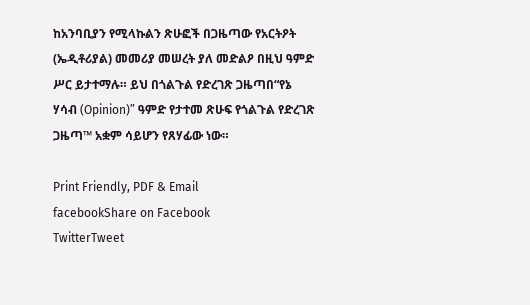ከአንባቢያን የሚላኩልን ጽሁፎች በጋዜጣው የአርትዖት (ኤዲቶሪያል) መመሪያ መሠረት ያለ መድልዖ በዚህ ዓምድ ሥር ይታተማሉ። ይህ በጎልጉል የድረገጽ ጋዜጣበ“የኔ ሃሳብ (Opinion)” ዓምድ የታተመ ጽሁፍ የጎልጉል የድረገጽ ጋዜጣ™ አቋም ሳይሆን የጸሃፊው ነው።

Print Friendly, PDF & Email
facebookShare on Facebook
TwitterTweet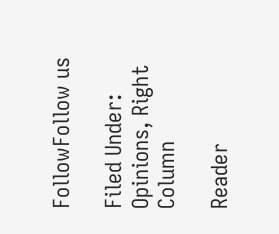FollowFollow us

Filed Under: Opinions, Right Column

Reader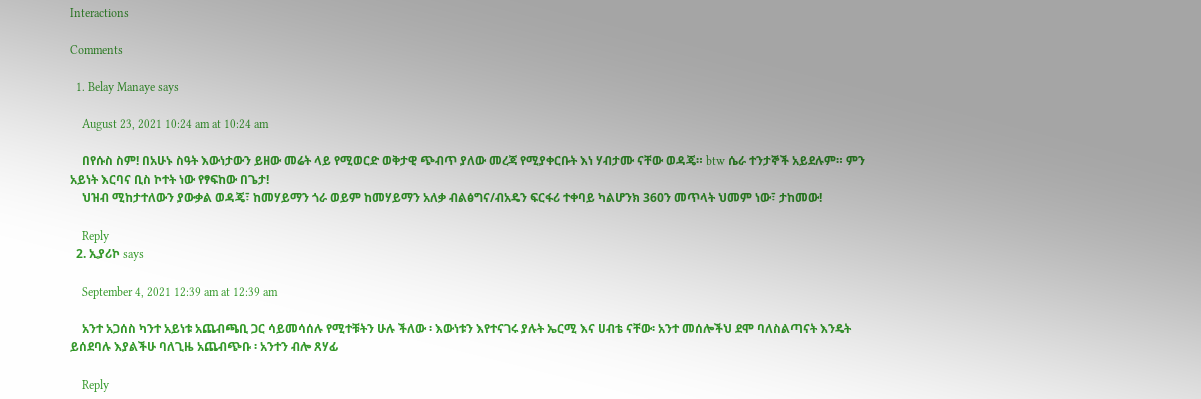Interactions

Comments

  1. Belay Manaye says

    August 23, 2021 10:24 am at 10:24 am

    በየሱስ ስም! በአሁኑ ስዓት እውነታውን ይዘው መሬት ላይ የሚወርድ ወቅታዊ ጭብጥ ያለው መረጃ የሚያቀርቡት እነ ሃብታሙ ናቸው ወዳጄ። btw ሴራ ተንታኞች አይደሉም። ምን አይነት እርባና ቢስ ኮተት ነው የፃፍከው በጌታ!
    ህዝብ ሚከታተለውን ያውቃል ወዳጄ፣ ከመሃይማን ጎራ ወይም ከመሃይማን አለቃ ብልፅግና/ብአዴን ፍርፋሪ ተቀባይ ካልሆንክ 360ን መጥላት ህመም ነው፣ ታከመው!

    Reply
  2. ኢያሪኮ says

    September 4, 2021 12:39 am at 12:39 am

    አንተ አጋሰስ ካንተ አይነቱ አጨብጫቢ ጋር ሳይመሳሰሉ የሚተቹትን ሁሉ ችለው ፡ እውነቱን እየተናገሩ ያሉት ኤርሚ እና ሀብቴ ናቸው፡ አንተ መሰሎችህ ደሞ ባለስልጣናት እንዴት ይሰደባሉ እያልችሁ ባለጊዜ አጨብጭቡ ፡ አንተን ብሎ ጸሃፊ

    Reply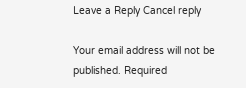Leave a Reply Cancel reply

Your email address will not be published. Required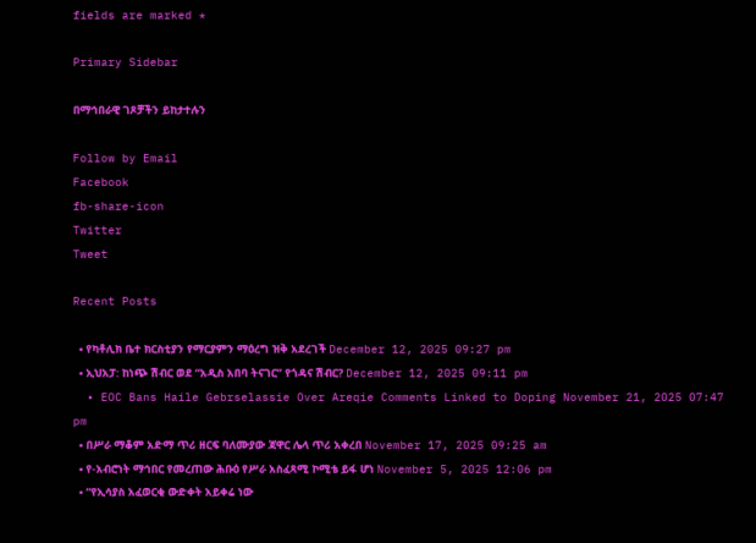fields are marked *

Primary Sidebar

በማኅበራዊ ገጾቻችን ይከታተሉን

Follow by Email
Facebook
fb-share-icon
Twitter
Tweet

Recent Posts

  • የካቶሊክ ቤተ ክርስቲያን የማርያምን ማዕረግ ዝቅ አደረገች December 12, 2025 09:27 pm
  • ኢህአፓ: ከነጭ ሽብር ወደ “አዲስ አበባ ትናገር” የጎዳና ሽብር? December 12, 2025 09:11 pm
  • EOC Bans Haile Gebrselassie Over Areqie Comments Linked to Doping November 21, 2025 07:47 pm
  • በሥራ ማቆም አድማ ጥሪ ዘርፍ ባለሙያው ጃዋር ሌላ ጥሪ አቀረበ November 17, 2025 09:25 am
  • የ-አብሮነት ማኅበር የመረጠው ሕቡዕ የሥራ አስፈጻሚ ኮሚቴ ይፋ ሆነ November 5, 2025 12:06 pm
  • “የኢሳያስ አፈወርቂ ውድቀት አይቀሬ ነው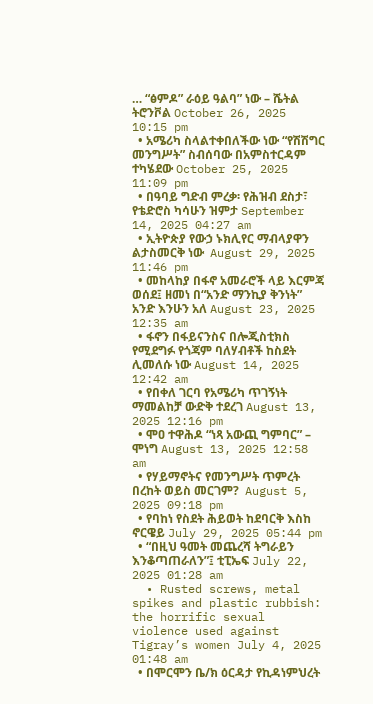… “ፅምዶ” ራዕይ ዓልባ” ነው – ሼትል ትሮንቮል October 26, 2025 10:15 pm
  • አሜሪካ ስላልተቀበለችው ነው “የሽሽግር መንግሥት” ስብሰባው በአምስተርዳም ተካሄደው October 25, 2025 11:09 pm
  • በዓባይ ግድብ ምረቃ፡ የሕዝብ ደስታ፣ የቴድሮስ ካሳሁን ዝምታ September 14, 2025 04:27 am
  • ኢትዮጵያ የውኃ ኑክሊየር ማብላያዋን ልታስመርቅ ነው  August 29, 2025 11:46 pm
  • መከላከያ በፋኖ አመራሮች ላይ እርምጃ ወሰደ፤ ዘመነ በ“አንድ ማንኪያ ቅንነት” አንድ እንሁን አለ August 23, 2025 12:35 am
  • ፋኖን በፋይናንስና በሎጂስቲክስ የሚደግፉ የጎጃም ባለሃብቶች ከስደት ሊመለሱ ነው August 14, 2025 12:42 am
  • የበቀለ ገርባ የአሜሪካ ጥገኝነት ማመልከቻ ውድቅ ተደረገ August 13, 2025 12:16 pm
  • ሞዐ ተዋሕዶ “ነጻ አውጪ ግምባር” – ሞነግ August 13, 2025 12:58 am
  • የሃይማኖትና የመንግሥት ጥምረት በረከት ወይስ መርገም?  August 5, 2025 09:18 pm
  • የባከነ የስደት ሕይወት ከደባርቅ እስከ ኖርዌይ July 29, 2025 05:44 pm
  • “በዚህ ዓመት መጨረሻ ትግራይን እንቆጣጠራለን”፤ ቲፒኤፍ July 22, 2025 01:28 am
  • Rusted screws, metal spikes and plastic rubbish: the horrific sexual violence used against Tigray’s women July 4, 2025 01:48 am
  • በሞርሞን ቤ/ክ ዕርዳታ የኪዳነምህረት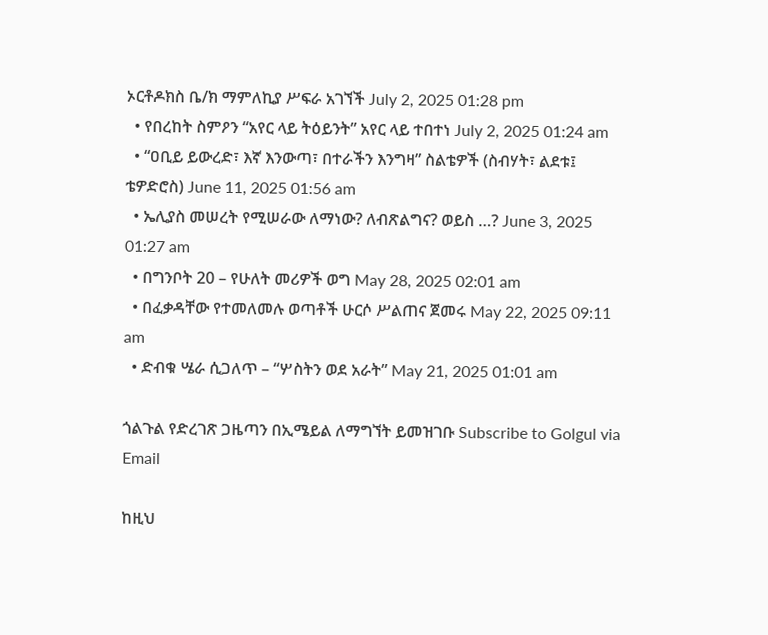ኦርቶዶክስ ቤ/ክ ማምለኪያ ሥፍራ አገኘች July 2, 2025 01:28 pm
  • የበረከት ስምዖን “አየር ላይ ትዕይንት” አየር ላይ ተበተነ July 2, 2025 01:24 am
  • “ዐቢይ ይውረድ፣ እኛ እንውጣ፣ በተራችን እንግዛ” ስልቴዎች (ስብሃት፣ ልደቱ፤ ቴዎድሮስ) June 11, 2025 01:56 am
  • ኤሊያስ መሠረት የሚሠራው ለማነው? ለብጽልግና? ወይስ …? June 3, 2025 01:27 am
  • በግንቦት 20 – የሁለት መሪዎች ወግ May 28, 2025 02:01 am
  • በፈቃዳቸው የተመለመሉ ወጣቶች ሁርሶ ሥልጠና ጀመሩ May 22, 2025 09:11 am
  • ድብቁ ሤራ ሲጋለጥ – “ሦስትን ወደ አራት” May 21, 2025 01:01 am

ጎልጉል የድረገጽ ጋዜጣን በኢሜይል ለማግኘት ይመዝገቡ Subscribe to Golgul via Email

ከዚህ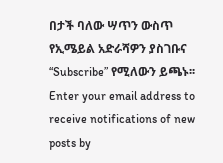በታች ባለው ሣጥን ውስጥ የኢሜይል አድራሻዎን ያስገቡና “Subscribe” የሚለውን ይጫኑ፡፡
Enter your email address to receive notifications of new posts by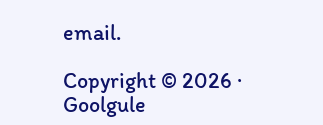email.

Copyright © 2026 · Goolgule